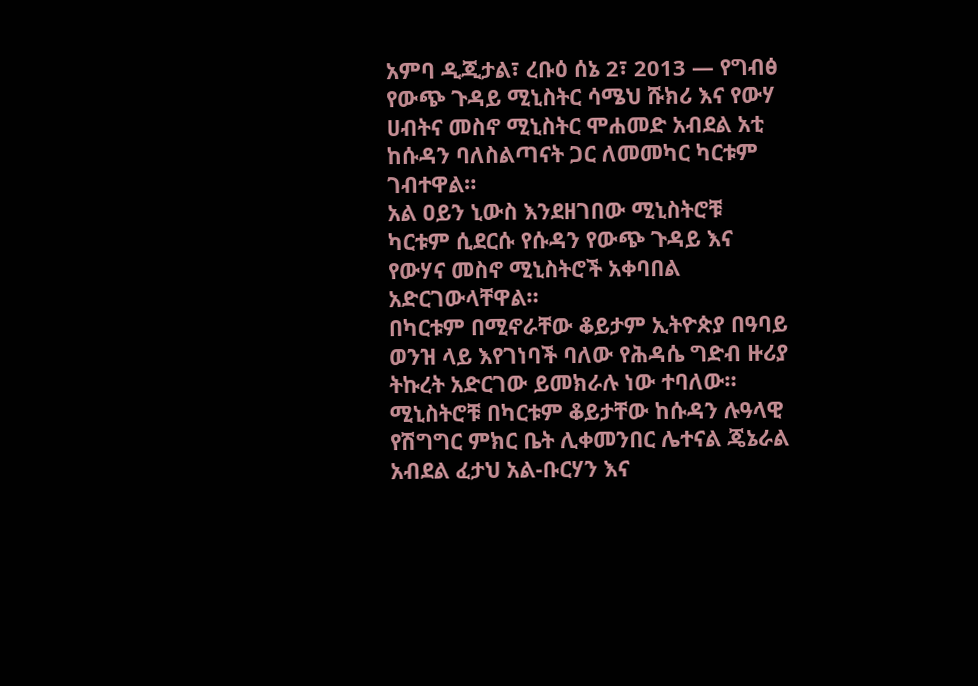አምባ ዲጂታል፣ ረቡዕ ሰኔ 2፣ 2013 ― የግብፅ የውጭ ጉዳይ ሚኒስትር ሳሜህ ሹክሪ እና የውሃ ሀብትና መስኖ ሚኒስትር ሞሐመድ አብደል አቲ ከሱዳን ባለስልጣናት ጋር ለመመካር ካርቱም ገብተዋል።
አል ዐይን ኒውስ እንደዘገበው ሚኒስትሮቹ ካርቱም ሲደርሱ የሱዳን የውጭ ጉዳይ እና የውሃና መስኖ ሚኒስትሮች አቀባበል አድርገውላቸዋል።
በካርቱም በሚኖራቸው ቆይታም ኢትዮጵያ በዓባይ ወንዝ ላይ እየገነባች ባለው የሕዳሴ ግድብ ዙሪያ ትኩረት አድርገው ይመክራሉ ነው ተባለው።
ሚኒስትሮቹ በካርቱም ቆይታቸው ከሱዳን ሉዓላዊ የሽግግር ምክር ቤት ሊቀመንበር ሌተናል ጄኔራል አብደል ፈታህ አል-ቡርሃን እና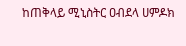ከጠቅላይ ሚኒስትር ዐብደላ ሀምዶክ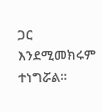ጋር እንደሚመክሩም ተነግሯል።